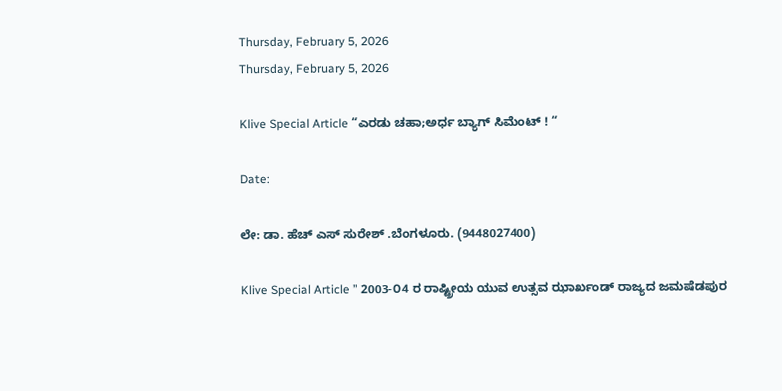Thursday, February 5, 2026
Thursday, February 5, 2026

Klive Special Article “ಎರಡು ಚಹಾ;ಅರ್ಧ ಬ್ಯಾಗ್ ಸಿಮೆಂಟ್ ! “

Date:

ಲೇ: ಡಾ. ಹೆಚ್ ಎಸ್ ಸುರೇಶ್ .ಬೆಂಗಳೂರು. (9448027400)

Klive Special Article ” 2003-೦4 ರ ರಾಷ್ಟ್ರೀಯ ಯುವ ಉತ್ಸವ ಝಾರ್ಖಂಡ್ ರಾಜ್ಯದ ಜಮಷೆಡಪುರ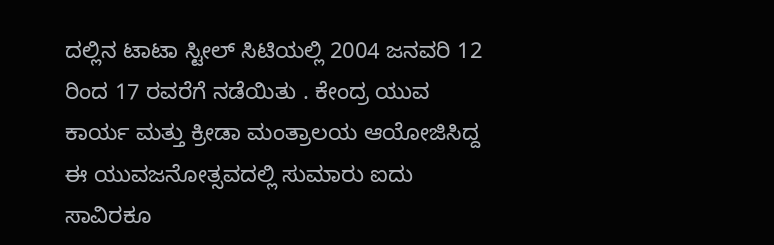ದಲ್ಲಿನ ಟಾಟಾ ಸ್ಟೀಲ್ ಸಿಟಿಯಲ್ಲಿ 2004 ಜನವರಿ 12 ರಿಂದ 17 ರವರೆಗೆ ನಡೆಯಿತು . ಕೇಂದ್ರ ಯುವ ಕಾರ್ಯ ಮತ್ತು ಕ್ರೀಡಾ ಮಂತ್ರಾಲಯ ಆಯೋಜಿಸಿದ್ದ ಈ ಯುವಜನೋತ್ಸವದಲ್ಲಿ ಸುಮಾರು ಐದು ಸಾವಿರಕೂ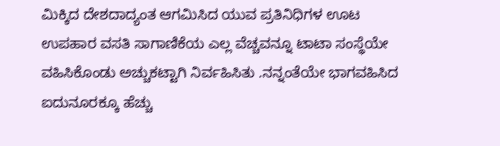ಮಿಕ್ಕಿದ ದೇಶದಾದ್ಯಂತ ಆಗಮಿಸಿದ ಯುವ ಪ್ರತಿನಿಧಿಗಳ ಊಟ ಉಪಹಾರ ವಸತಿ ಸಾಗಾಣಿಕೆಯ ಎಲ್ಲ ವೆಚ್ಚವನ್ನೂ ಟಾಟಾ ಸಂಸ್ಥೆಯೇ ವಹಿಸಿಕೊಂಡು ಅಚ್ಚುಕಟ್ಟಾಗಿ ನಿರ್ವಹಿಸಿತು .ನನ್ನಂತೆಯೇ ಭಾಗವಹಿಸಿದ ಐದುನೂರಕ್ಕೂ ಹೆಚ್ಚು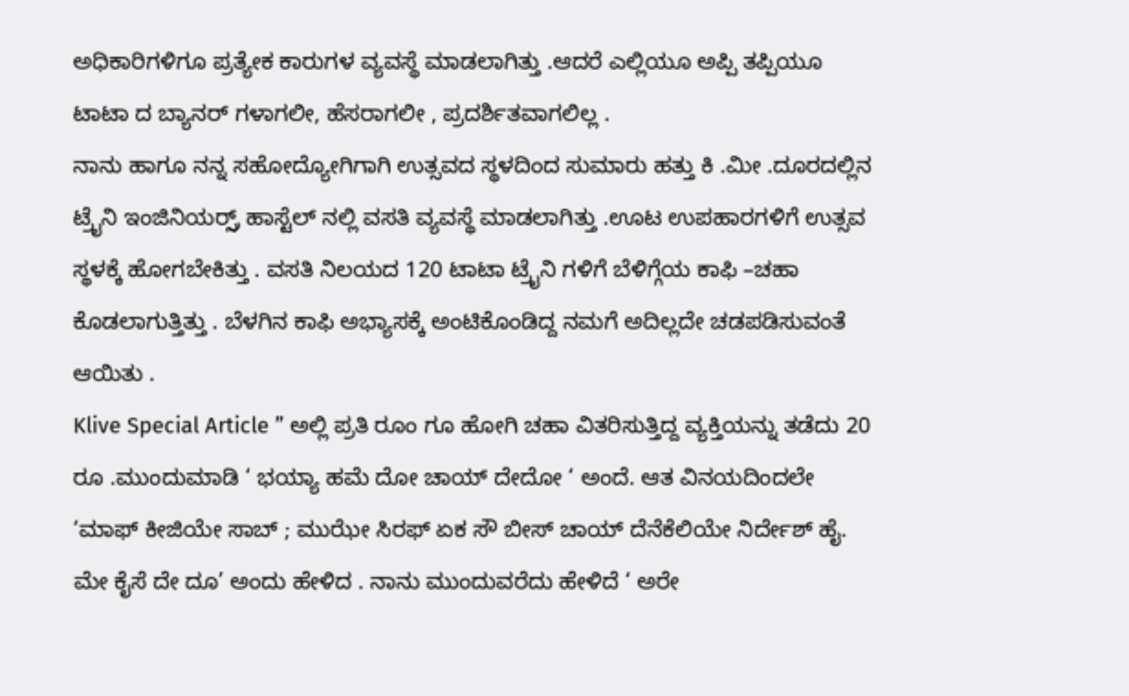ಅಧಿಕಾರಿಗಳಿಗೂ ಪ್ರತ್ಯೇಕ ಕಾರುಗಳ ವ್ಯವಸ್ಥೆ ಮಾಡಲಾಗಿತ್ತು .ಆದರೆ ಎಲ್ಲಿಯೂ ಅಪ್ಪಿ ತಪ್ಪಿಯೂ ಟಾಟಾ ದ ಬ್ಯಾನರ್ ಗಳಾಗಲೀ, ಹೆಸರಾಗಲೀ , ಪ್ರದರ್ಶಿತವಾಗಲಿಲ್ಲ .
ನಾನು ಹಾಗೂ ನನ್ನ ಸಹೋದ್ಯೋಗಿಗಾಗಿ ಉತ್ಸವದ ಸ್ಥಳದಿಂದ ಸುಮಾರು ಹತ್ತು ಕಿ .ಮೀ .ದೂರದಲ್ಲಿನ ಟ್ರೈನಿ ಇಂಜಿನಿಯರ್ರ್ಸ್ ಹಾಸ್ಟೆಲ್ ನಲ್ಲಿ ವಸತಿ ವ್ಯವಸ್ಥೆ ಮಾಡಲಾಗಿತ್ತು .ಊಟ ಉಪಹಾರಗಳಿಗೆ ಉತ್ಸವ ಸ್ಥಳಕ್ಕೆ ಹೋಗಬೇಕಿತ್ತು . ವಸತಿ ನಿಲಯದ 120 ಟಾಟಾ ಟ್ರೈನಿ ಗಳಿಗೆ ಬೆಳಿಗ್ಗೆಯ ಕಾಫಿ –ಚಹಾ ಕೊಡಲಾಗುತ್ತಿತ್ತು . ಬೆಳಗಿನ ಕಾಫಿ ಅಭ್ಯಾಸಕ್ಕೆ ಅಂಟಿಕೊಂಡಿದ್ದ ನಮಗೆ ಅದಿಲ್ಲದೇ ಚಡಪಡಿಸುವಂತೆ ಆಯಿತು .
Klive Special Article ” ಅಲ್ಲಿ ಪ್ರತಿ ರೂಂ ಗೂ ಹೋಗಿ ಚಹಾ ವಿತರಿಸುತ್ತಿದ್ದ ವ್ಯಕ್ತಿಯನ್ನು ತಡೆದು 20 ರೂ .ಮುಂದುಮಾಡಿ ‘ ಭಯ್ಯಾ ಹಮೆ ದೋ ಚಾಯ್ ದೇದೋ ‘ ಅಂದೆ. ಆತ ವಿನಯದಿಂದಲೇ ‘ಮಾಫ್ ಕೀಜಿಯೇ ಸಾಬ್ ; ಮುಝೇ ಸಿರಫ್ ಏಕ ಸೌ ಬೀಸ್ ಚಾಯ್ ದೆನೆಕೆಲಿಯೇ ನಿರ್ದೇಶ್ ಹೈ. ಮೇ ಕೈಸೆ ದೇ ದೂ’ ಅಂದು ಹೇಳಿದ . ನಾನು ಮುಂದುವರೆದು ಹೇಳಿದೆ ‘ ಅರೇ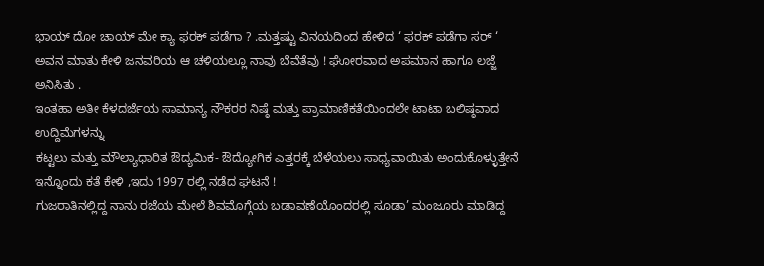ಭಾಯ್ ದೋ ಚಾಯ್ ಮೇ ಕ್ಯಾ ಫರಕ್ ಪಡೆಗಾ ? .ಮತ್ತಷ್ಟು ವಿನಯದಿಂದ ಹೇಳಿದ ‘ ಫರಕ್ ಪಡೆಗಾ ಸರ್ ‘
ಅವನ ಮಾತು ಕೇಳಿ ಜನವರಿಯ ಆ ಚಳಿಯಲ್ಲೂ ನಾವು ಬೆವೆತೆವು ! ಘೋರವಾದ ಅಪಮಾನ ಹಾಗೂ ಲಜ್ಜೆ ಅನಿಸಿತು .
ಇಂತಹಾ ಅತೀ ಕೆಳದರ್ಜೆಯ ಸಾಮಾನ್ಯ ನೌಕರರ ನಿಷ್ಠೆ ಮತ್ತು ಪ್ರಾಮಾಣಿಕತೆಯಿಂದಲೇ ಟಾಟಾ ಬಲಿಷ್ಠವಾದ ಉದ್ದಿಮೆಗಳನ್ನು
ಕಟ್ಟಲು ಮತ್ತು ಮೌಲ್ಯಾಧಾರಿತ ಔದ್ಯಮಿಕ- ಔದ್ಯೋಗಿಕ ಎತ್ತರಕ್ಕೆ ಬೆಳೆಯಲು ಸಾಧ್ಯವಾಯಿತು ಅಂದುಕೊಳ್ಳುತ್ತೇನೆ
ಇನ್ನೊಂದು ಕತೆ ಕೇಳಿ ,ಇದು 1997 ರಲ್ಲಿ ನಡೆದ ಘಟನೆ !
ಗುಜರಾತಿನಲ್ಲಿದ್ದ ನಾನು ರಜೆಯ ಮೇಲೆ ಶಿವಮೊಗ್ಗೆಯ ಬಡಾವಣೆಯೊಂದರಲ್ಲಿ ಸೂಡಾ’ ಮಂಜೂರು ಮಾಡಿದ್ದ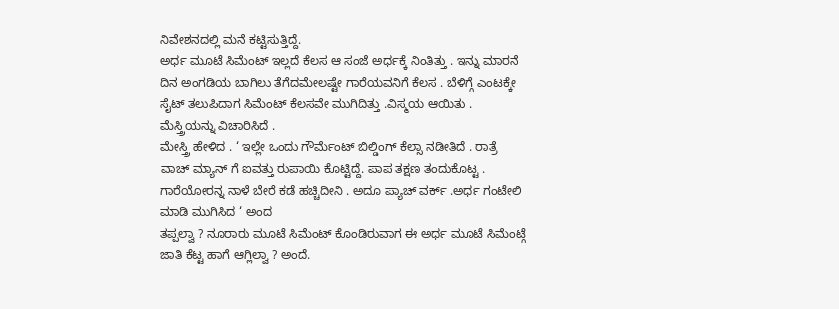ನಿವೇಶನದಲ್ಲಿ ಮನೆ ಕಟ್ಟಿಸುತ್ತಿದ್ದೆ.
ಅರ್ಧ ಮೂಟೆ ಸಿಮೆಂಟ್ ಇಲ್ಲದೆ ಕೆಲಸ ಆ ಸಂಜೆ ಅರ್ಧಕ್ಕೆ ನಿಂತಿತ್ತು . ಇನ್ನು ಮಾರನೆ ದಿನ ಅಂಗಡಿಯ ಬಾಗಿಲು ತೆಗೆದಮೇಲಷ್ಟೇ ಗಾರೆಯವನಿಗೆ ಕೆಲಸ . ಬೆಳಿಗ್ಗೆ ಎಂಟಕ್ಕೇ ಸೈಟ್ ತಲುಪಿದಾಗ ಸಿಮೆಂಟ್ ಕೆಲಸವೇ ಮುಗಿದಿತ್ತು .ವಿಸ್ಮಯ ಆಯಿತು . ಮೆಸ್ತ್ರಿಯನ್ನು ವಿಚಾರಿಸಿದೆ .
ಮೇಸ್ತ್ರಿ ಹೇಳಿದ . ‘ ಇಲ್ಲೇ ಒಂದು ಗೌರ್ಮೆಂಟ್ ಬಿಲ್ಡಿಂಗ್ ಕೆಲ್ಸಾ ನಡೀತಿದೆ . ರಾತ್ರೆ ವಾಚ್ ಮ್ಯಾನ್ ಗೆ ಐವತ್ತು ರುಪಾಯಿ ಕೊಟ್ಟಿದ್ದೆ. ಪಾಪ ತಕ್ಷಣ ತಂದುಕೊಟ್ಟ . ಗಾರೆಯೋರನ್ನ ನಾಳೆ ಬೇರೆ ಕಡೆ ಹಚ್ಚಿದೀನಿ . ಅದೂ ಪ್ಯಾಚ್ ವರ್ಕ್ .ಅರ್ಧ ಗಂಟೇಲಿ ಮಾಡಿ ಮುಗಿಸಿದ ‘ ಅಂದ
ತಪ್ಪಲ್ವಾ ? ನೂರಾರು ಮೂಟೆ ಸಿಮೆಂಟ್ ಕೊಂಡಿರುವಾಗ ಈ ಅರ್ಧ ಮೂಟೆ ಸಿಮೆಂಟ್ಗೆ ಜಾತಿ ಕೆಟ್ಟ ಹಾಗೆ ಆಗ್ಲಿಲ್ವಾ ? ಅಂದೆ.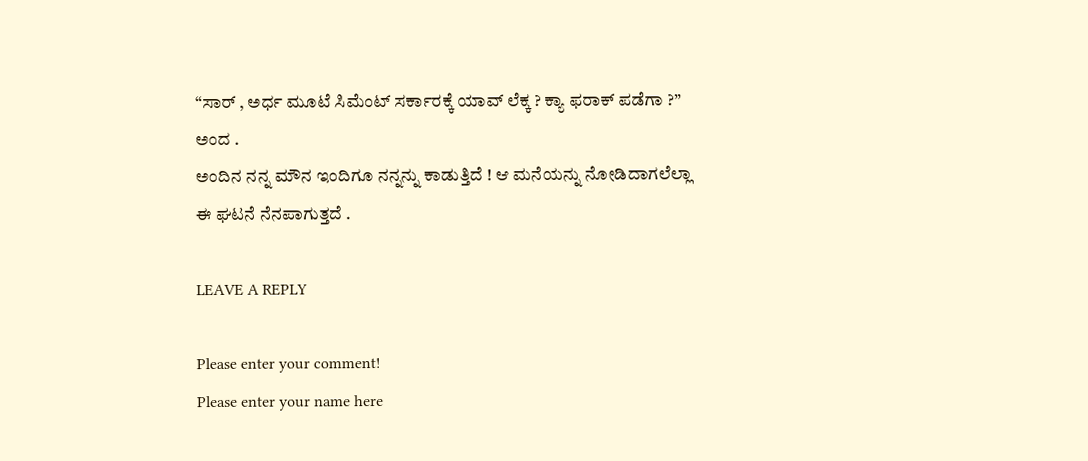“ಸಾರ್ , ಅರ್ಧ ಮೂಟೆ ಸಿಮೆಂಟ್ ಸರ್ಕಾರಕ್ಕೆ ಯಾವ್ ಲೆಕ್ಕ ? ಕ್ಯಾ ಫರಾಕ್ ಪಡೆಗಾ ?” ಅಂದ .
ಅಂದಿನ ನನ್ನ ಮೌನ ಇಂದಿಗೂ ನನ್ನನ್ನು ಕಾಡುತ್ತಿದೆ ! ಆ ಮನೆಯನ್ನು ನೋಡಿದಾಗಲೆಲ್ಲಾ ಈ ಘಟನೆ ನೆನಪಾಗುತ್ತದೆ .

LEAVE A REPLY

Please enter your comment!
Please enter your name here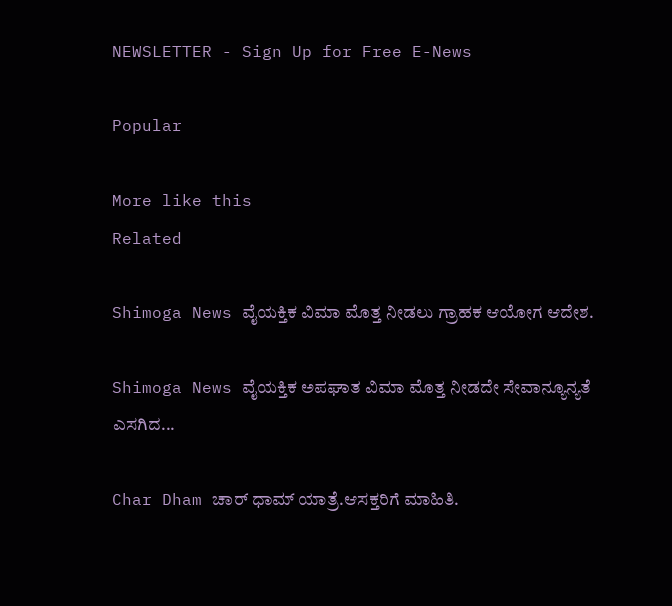NEWSLETTER - Sign Up for Free E-News

Popular

More like this
Related

Shimoga News ವೈಯಕ್ತಿಕ ವಿಮಾ ಮೊತ್ತ ನೀಡಲು ಗ್ರಾಹಕ ಆಯೋಗ ಆದೇಶ.

Shimoga News ವೈಯಕ್ತಿಕ ಅಪಘಾತ ವಿಮಾ ಮೊತ್ತ ನೀಡದೇ ಸೇವಾನ್ಯೂನ್ಯತೆ ಎಸಗಿದ...

Char Dham ಚಾರ್ ಧಾಮ್ ಯಾತ್ರೆ.ಆಸಕ್ತರಿಗೆ ಮಾಹಿತಿ.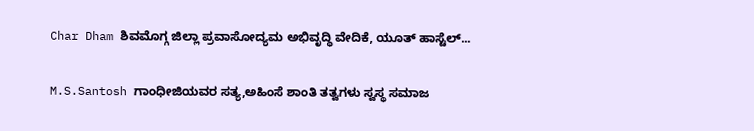Char Dham ಶಿವಮೊಗ್ಗ ಜಿಲ್ಲಾ ಪ್ರವಾಸೋದ್ಯಮ ಅಭಿವೃದ್ಧಿ ವೇದಿಕೆ, ಯೂತ್ ಹಾಸ್ಟೆಲ್...

M.S.Santosh ಗಾಂಧೀಜಿಯವರ ಸತ್ಯ,ಅಹಿಂಸೆ ಶಾಂತಿ ತತ್ವಗಳು ಸ್ವಸ್ಥ ಸಮಾಜ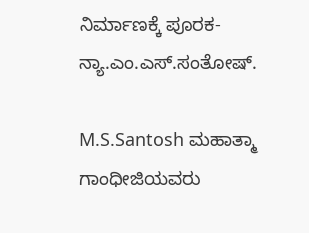ನಿರ್ಮಾಣಕ್ಕೆ ಪೂರಕ- ನ್ಯಾ.ಎಂ‌.ಎಸ್.ಸಂತೋಷ್.

M.S.Santosh ಮಹಾತ್ಮಾ ಗಾಂಧೀಜಿಯವರು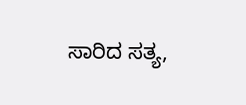ಸಾರಿದ ಸತ್ಯ,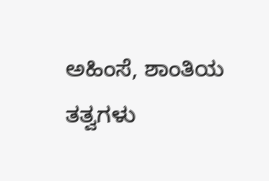ಅಹಿಂಸೆ, ಶಾಂತಿಯ ತತ್ವಗಳು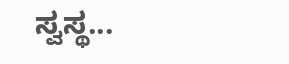ಸ್ವಸ್ಥ...